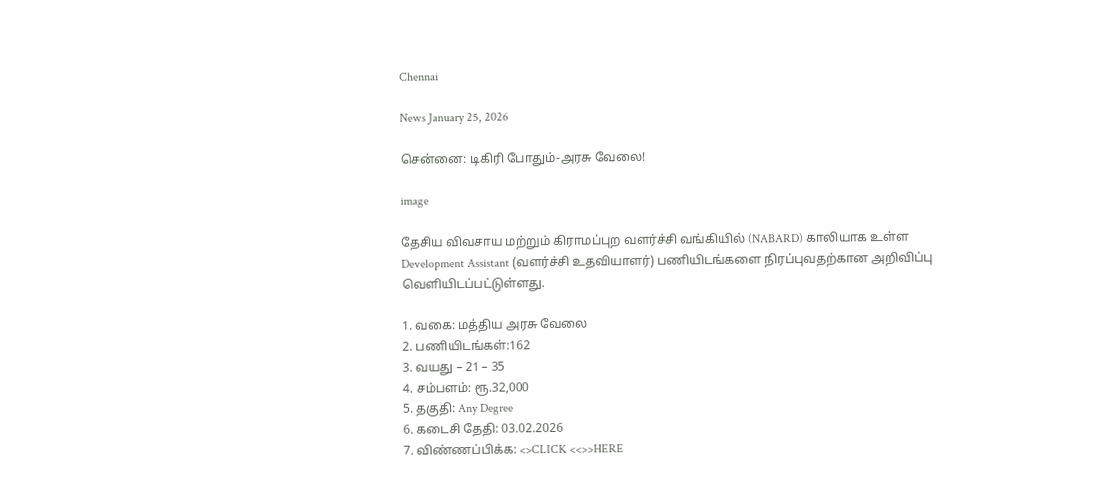Chennai

News January 25, 2026

சென்னை: டிகிரி போதும்-அரசு வேலை!

image

தேசிய விவசாய மற்றும் கிராமப்புற வளர்ச்சி வங்கியில் (NABARD) காலியாக உள்ள Development Assistant (வளர்ச்சி உதவியாளர்) பணியிடங்களை நிரப்புவதற்கான அறிவிப்பு வெளியிடப்பட்டுள்ளது.

1. வகை: மத்திய அரசு வேலை
2. பணியிடங்கள்:162
3. வயது – 21 – 35
4. சம்பளம்: ரூ.32,000
5. தகுதி: Any Degree
6. கடைசி தேதி: 03.02.2026
7. விண்ணப்பிக்க: <>CLICK <<>>HERE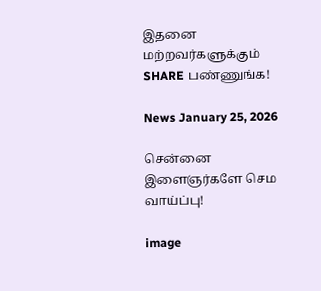இதனை மற்றவர்களுக்கும் SHARE பண்ணுங்க!

News January 25, 2026

சென்னை இளைஞர்களே செம வாய்ப்பு!

image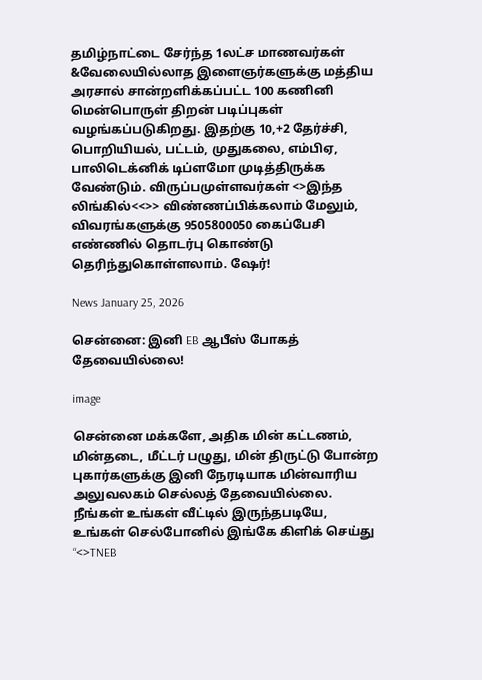தமிழ்நாட்டை சேர்ந்த 1லட்ச மாணவர்கள் &வேலையில்லாத இளைஞர்களுக்கு மத்திய அரசால் சான்றளிக்கப்பட்ட 100 கணினி மென்பொருள் திறன் படிப்புகள் வழங்கப்படுகிறது. இதற்கு 10,+2 தேர்ச்சி, பொறியியல், பட்டம், முதுகலை, எம்பிஏ, பாலிடெக்னிக் டிப்ளமோ முடித்திருக்க வேண்டும். விருப்பமுள்ளவர்கள் <>இந்த லிங்கில்<<>> விண்ணப்பிக்கலாம் மேலும், விவரங்களுக்கு 9505800050 கைப்பேசி எண்ணில் தொடர்பு கொண்டு தெரிந்துகொள்ளலாம். ஷேர்!

News January 25, 2026

சென்னை: இனி EB ஆபீஸ் போகத் தேவையில்லை!

image

சென்னை மக்களே, அதிக மின் கட்டணம், மின்தடை, மீட்டர் பழுது, மின் திருட்டு போன்ற புகார்களுக்கு இனி நேரடியாக மின்வாரிய அலுவலகம் செல்லத் தேவையில்லை. நீங்கள் உங்கள் வீட்டில் இருந்தபடியே, உங்கள் செல்போனில் இங்கே கிளிக் செய்து “<>TNEB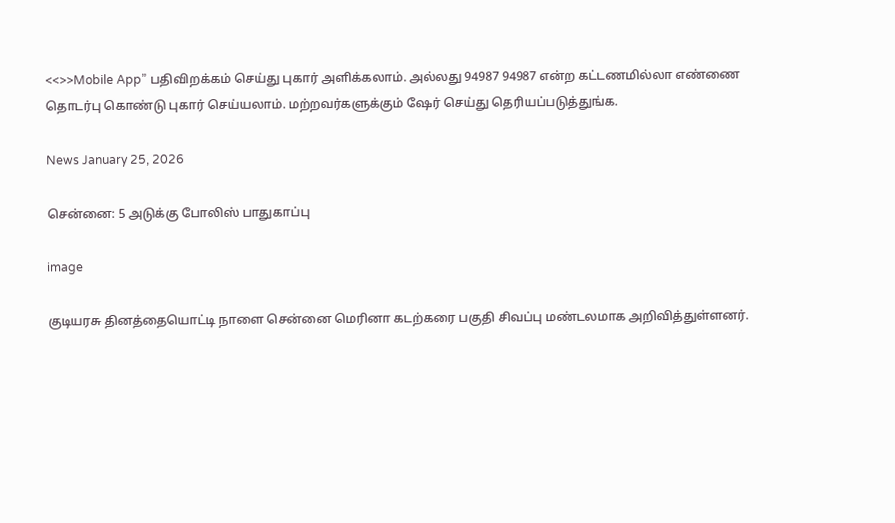<<>>Mobile App” பதிவிறக்கம் செய்து புகார் அளிக்கலாம். அல்லது 94987 94987 என்ற கட்டணமில்லா எண்ணை தொடர்பு கொண்டு புகார் செய்யலாம். மற்றவர்களுக்கும் ஷேர் செய்து தெரியப்படுத்துங்க.

News January 25, 2026

சென்னை: 5 அடுக்கு போலிஸ் பாதுகாப்பு

image

குடியரசு தினத்தையொட்டி நாளை சென்னை மெரினா கடற்கரை பகுதி சிவப்பு மண்டலமாக அறிவித்துள்ளனர்.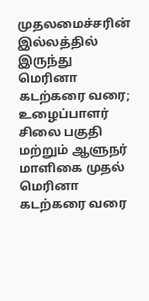முதலமைச்சரின் இல்லத்தில் இருந்து மெரினா கடற்கரை வரை; உழைப்பாளர் சிலை பகுதி மற்றும் ஆளுநர் மாளிகை முதல் மெரினா கடற்கரை வரை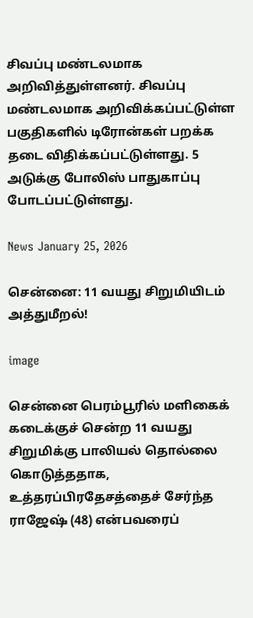சிவப்பு மண்டலமாக அறிவித்துள்ளனர். சிவப்பு மண்டலமாக அறிவிக்கப்பட்டுள்ள பகுதிகளில் டிரோன்கள் பறக்க தடை விதிக்கப்பட்டுள்ளது. 5 அடுக்கு போலிஸ் பாதுகாப்பு போடப்பட்டுள்ளது.

News January 25, 2026

சென்னை: 11 வயது சிறுமியிடம் அத்துமீறல்!

image

சென்னை பெரம்பூரில் மளிகைக் கடைக்குச் சென்ற 11 வயது சிறுமிக்கு பாலியல் தொல்லை கொடுத்ததாக, உத்தரப்பிரதேசத்தைச் சேர்ந்த ராஜேஷ் (48) என்பவரைப்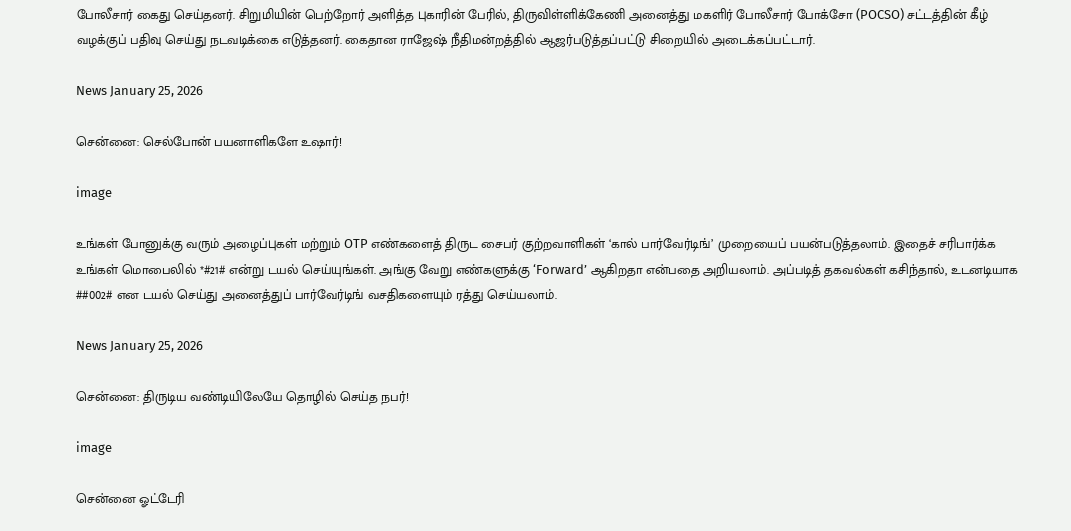போலீசார் கைது செய்தனர். சிறுமியின் பெற்றோர் அளித்த புகாரின் பேரில், திருவிள்ளிக்கேணி அனைத்து மகளிர் போலீசார் போக்சோ (POCSO) சட்டத்தின் கீழ் வழக்குப் பதிவு செய்து நடவடிக்கை எடுத்தனர். கைதான ராஜேஷ் நீதிமன்றத்தில் ஆஜர்படுத்தப்பட்டு சிறையில் அடைக்கப்பட்டார்.

News January 25, 2026

சென்னை: செல்போன் பயனாளிகளே உஷார்!

image

உங்கள் போனுக்கு வரும் அழைப்புகள் மற்றும் OTP எண்களைத் திருட சைபர் குற்றவாளிகள் ‘கால் பார்வேர்டிங்’ முறையைப் பயன்படுத்தலாம். இதைச் சரிபார்க்க உங்கள் மொபைலில் *#21# என்று டயல் செய்யுங்கள். அங்கு வேறு எண்களுக்கு ‘Forward’ ஆகிறதா என்பதை அறியலாம். அப்படித் தகவல்கள் கசிந்தால், உடனடியாக ##002# என டயல் செய்து அனைத்துப் பார்வேர்டிங் வசதிகளையும் ரத்து செய்யலாம்.

News January 25, 2026

சென்னை: திருடிய வண்டியிலேயே தொழில் செய்த நபர்!

image

சென்னை ஓட்டேரி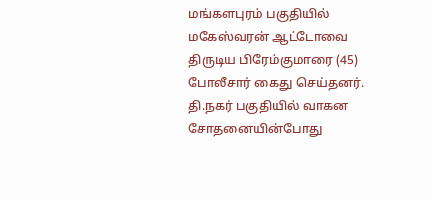மங்களபுரம் பகுதியில் மகேஸ்வரன் ஆட்டோவை திருடிய பிரேம்குமாரை (45) போலீசார் கைது செய்தனர். தி.நகர் பகுதியில் வாகன சோதனையின்போது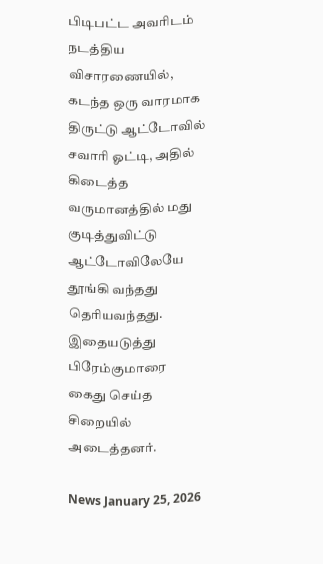பிடிபட்ட அவரிடம் நடத்திய விசாரணையில், கடந்த ஒரு வாரமாக திருட்டு ஆட்டோவில் சவாரி ஓட்டி, அதில் கிடைத்த வருமானத்தில் மது குடித்துவிட்டு ஆட்டோவிலேயே தூங்கி வந்தது தெரியவந்தது. இதையடுத்து பிரேம்குமாரை கைது செய்த சிறையில் அடைத்தனர்.

News January 25, 2026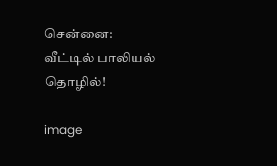சென்னை: வீட்டில் பாலியல் தொழில்!

image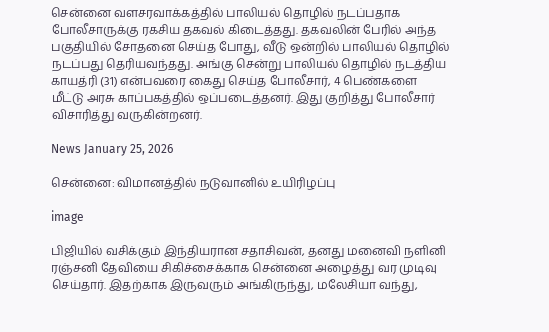சென்னை வளசரவாக்கத்தில் பாலியல் தொழில் நடப்பதாக போலீசாருக்கு ரகசிய தகவல் கிடைத்தது. தகவலின் பேரில் அந்த பகுதியில் சோதனை செய்த போது, வீடு ஒன்றில் பாலியல் தொழில் நடப்பது தெரியவந்தது. அங்கு சென்று பாலியல் தொழில் நடத்திய காயத்ரி (31) என்பவரை கைது செய்த போலீசார், 4 பெண்களை மீட்டு அரசு காப்பகத்தில் ஒப்படைத்தனர். இது குறித்து போலீசார் விசாரித்து வருகின்றனர்.

News January 25, 2026

சென்னை: விமானத்தில் நடுவானில் உயிரிழப்பு

image

பிஜியில் வசிக்கும் இந்தியரான சதாசிவன், தனது மனைவி நளினி ரஞ்சனி தேவியை சிகிச்சைக்காக சென்னை அழைத்து வர முடிவு செய்தார். இதற்காக இருவரும் அங்கிருந்து, மலேசியா வந்து,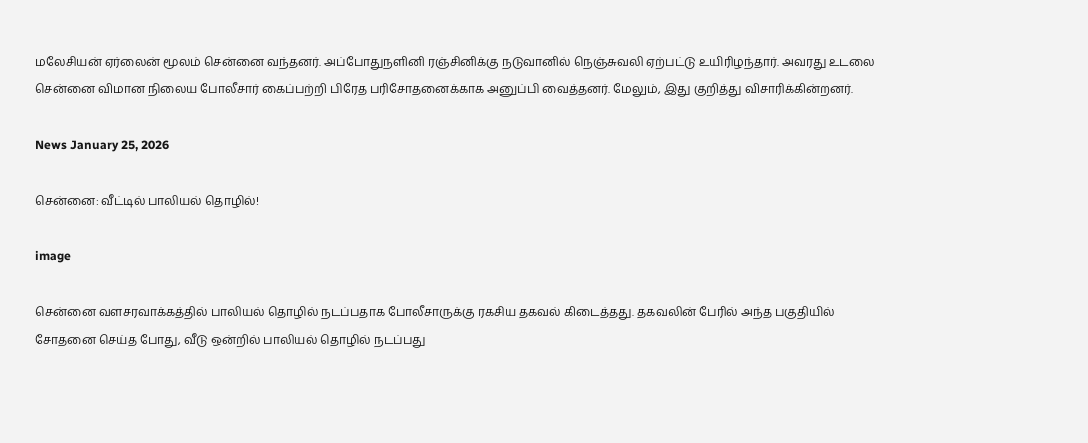மலேசியன் ஏர்லைன் மூலம் சென்னை வந்தனர். அப்போதுநளினி ரஞ்சினிக்கு நடுவானில் நெஞ்சுவலி ஏற்பட்டு உயிரிழந்தார். அவரது உடலை சென்னை விமான நிலைய போலீசார் கைப்பற்றி பிரேத பரிசோதனைக்காக அனுப்பி வைத்தனர். மேலும், இது குறித்து விசாரிக்கின்றனர்.

News January 25, 2026

சென்னை: வீட்டில் பாலியல் தொழில்!

image

சென்னை வளசரவாக்கத்தில் பாலியல் தொழில் நடப்பதாக போலீசாருக்கு ரகசிய தகவல் கிடைத்தது. தகவலின் பேரில் அந்த பகுதியில் சோதனை செய்த போது, வீடு ஒன்றில் பாலியல் தொழில் நடப்பது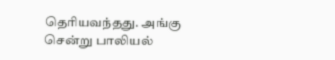தெரியவந்தது. அங்கு சென்று பாலியல்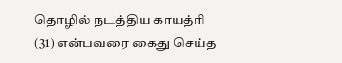தொழில் நடத்திய காயத்ரி (31) என்பவரை கைது செய்த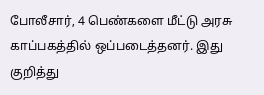போலீசார், 4 பெண்களை மீட்டு அரசு காப்பகத்தில் ஒப்படைத்தனர். இது குறித்து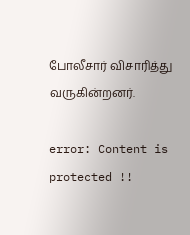போலீசார் விசாரித்து வருகின்றனர்.

error: Content is protected !!